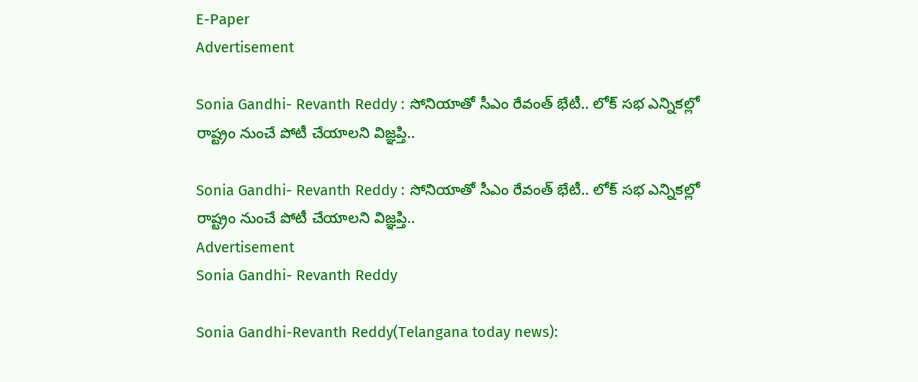E-Paper
Advertisement

Sonia Gandhi- Revanth Reddy : సోనియాతో సీఎం రేవంత్ భేటీ.. లోక్ సభ ఎన్నికల్లో రాష్ట్రం నుంచే పోటీ చేయాలని విజ్ఞప్తి..

Sonia Gandhi- Revanth Reddy : సోనియాతో సీఎం రేవంత్ భేటీ.. లోక్ సభ ఎన్నికల్లో రాష్ట్రం నుంచే పోటీ చేయాలని విజ్ఞప్తి..
Advertisement
Sonia Gandhi- Revanth Reddy

Sonia Gandhi-Revanth Reddy(Telangana today news):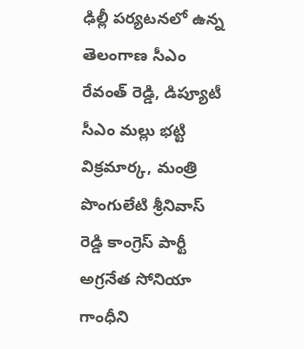ఢిల్లీ పర్యటనలో ఉన్న తెలంగాణ సీఎం రేవంత్ రెడ్డి, డిప్యూటీ సీఎం మల్లు భట్టి విక్రమార్క, మంత్రి పొంగులేటి శ్రీనివాస్ రెడ్డి కాంగ్రెస్ పార్టీ అగ్రనేత సోనియా గాంధీని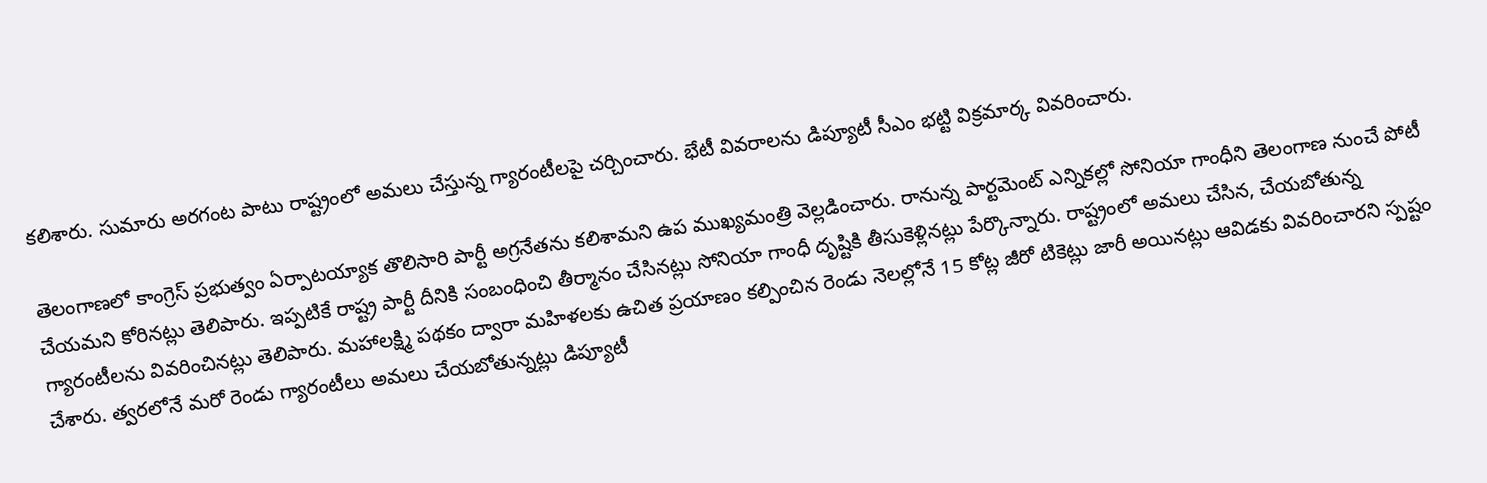కలిశారు. సుమారు అరగంట పాటు రాష్ట్రంలో అమలు చేస్తున్న గ్యారంటీలపై చర్చించారు. భేటీ వివరాలను డిప్యూటీ సీఎం భట్టి విక్రమార్క వివరించారు.

తెలంగాణలో కాంగ్రెస్ ప్రభుత్వం ఏర్పాటయ్యాక తొలిసారి పార్టీ అగ్రనేతను కలిశామని ఉప ముఖ్యమంత్రి వెల్లడించారు. రానున్న పార్టమెంట్ ఎన్నికల్లో సోనియా గాంధీని తెలంగాణ నుంచే పోటీ చేయమని కోరినట్లు తెలిపారు. ఇప్పటికే రాష్ట్ర పార్టీ దీనికి సంబంధించి తీర్మానం చేసినట్లు సోనియా గాంధీ దృష్టికి తీసుకెళ్లినట్లు పేర్కొన్నారు. రాష్ట్రంలో అమలు చేసిన, చేయబోతున్న గ్యారంటీలను వివరించినట్లు తెలిపారు. మహాలక్ష్మి పథకం ద్వారా మహిళలకు ఉచిత ప్రయాణం కల్పించిన రెండు నెలల్లోనే 15 కోట్ల జీరో టికెట్లు జారీ అయినట్లు ఆవిడకు వివరించారని స్పష్టం చేశారు. త్వరలోనే మరో రెండు గ్యారంటీలు అమలు చేయబోతున్నట్లు డిప్యూటీ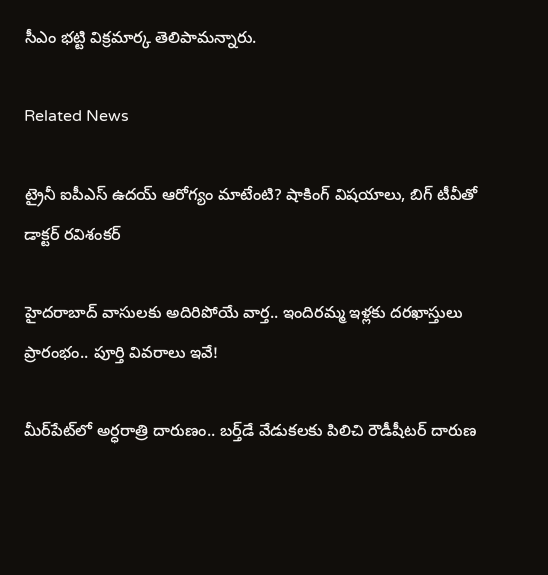సీఎం భట్టి విక్రమార్క తెలిపామన్నారు.

Related News

ట్రైనీ ఐపీఎస్ ఉదయ్ ఆరోగ్యం మాటేంటి? షాకింగ్ విషయాలు, బిగ్ టీవీతో డాక్టర్ రవిశంకర్

హైదరాబాద్‌ వాసులకు అదిరిపోయే వార్త.. ఇందిరమ్మ ఇళ్లకు దరఖాస్తులు ప్రారంభం.. పూర్తి వివరాలు ఇవే!

మీర్‌పేట్‌లో అర్ధరాత్రి దారుణం.. బర్త్‌డే వేడుకలకు పిలిచి రౌడీషీటర్ దారుణ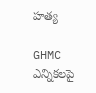హత్య

GHMC ఎన్నికలపై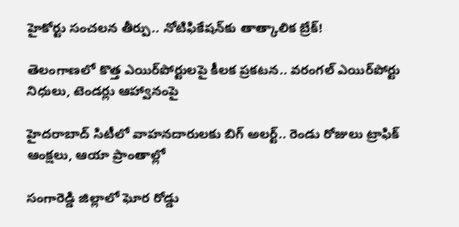హైకోర్టు సంచలన తీర్పు.. నోటిఫికేషన్‌కు తాత్కాలిక బ్రేక్!

తెలంగాణలో కొత్త ఎయిర్‌పోర్టులపై కీలక ప్రకటన.. వరంగల్ ఎయిర్‌పోర్టు నిధులు, టెండర్లు ఆహ్వానంపై

హైదరాబాద్ సిటీలో వాహనదారులకు బిగ్ అలర్ట్.. రెండు రోజులు ట్రాఫిక్ ఆంక్షలు, ఆయా ప్రాంతాల్లో

సంగారెడ్డి జిల్లాలో ఘోర రోడ్డు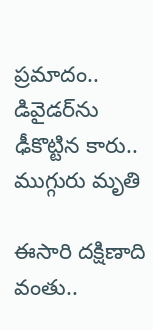ప్రమాదం.. డివైడర్‌ను ఢీకొట్టిన కారు.. ముగ్గురు మృతి

ఈసారి దక్షిణాది వంతు..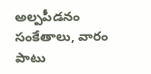అల్పపీడనం సంకేతాలు, వారం పాటు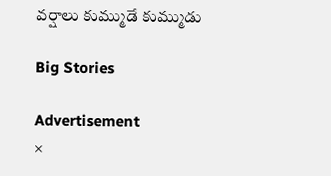వర్షాలు కుమ్ముడే కుమ్ముడు

Big Stories

Advertisement
×